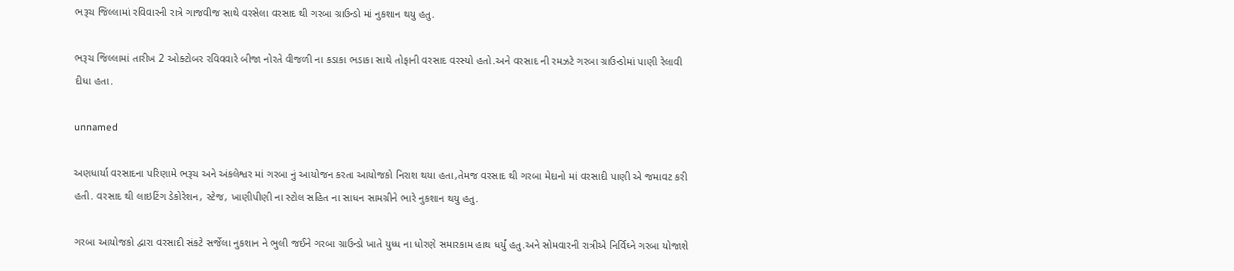ભરૂચ જિલ્લામાં રવિવારની રાત્રે ગાજવીજ સાથે વરસેલા વરસાદ થી ગરબા ગ્રાઉન્ડો માં નુકશાન થયુ હતુ.

ભરૂચ જિલ્લામાં તારીખ 2 ઓક્ટોબર રવિવવારે બીજા નોરતે વીજળી ના કડાકા ભડાકા સાથે તોફાની વરસાદ વરસ્યો હતો.અને વરસાદ ની રમઝટે ગરબા ગ્રાઉન્ડોમાં પાણી રેલાવી દીધા હતા.

unnamed

અણધાર્યા વરસાદના પરિણામે ભરૂચ અને અંકલેશ્વર માં ગરબા નું આયોજન કરતા આયોજકો નિરાશ થયા હતા,તેમજ વરસાદ થી ગરબા મેદાનો માં વરસાદી પાણી એ જમાવટ કરી હતી. વરસાદ થી લાઇટિંગ ડેકોરેશન, સ્ટેજ, ખાણીપીણી ના સ્ટોલ સહિત ના સાધન સામગ્રીને ભારે નુકશાન થયુ હતુ.

ગરબા આયોજકો દ્વારા વરસાદી સંકટે સર્જેલા નુકશાન ને ભુલી જઈને ગરબા ગ્રાઉન્ડો ખાતે યુધ્ધ ના ધોરણે સમારકામ હાથ ધર્યું હતુ.અને સોમવારની રાત્રીએ નિર્વિઘ્ને ગરબા યોજાશે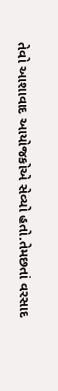તેવો આશાવાદ આયોજકોએ સેવ્યો હતો.તેમછતાં વરસાદ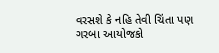વરસશે કે નહિ તેવી ચિંતા પણ ગરબા આયોજકો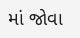માં જોવા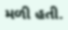મળી હતી.